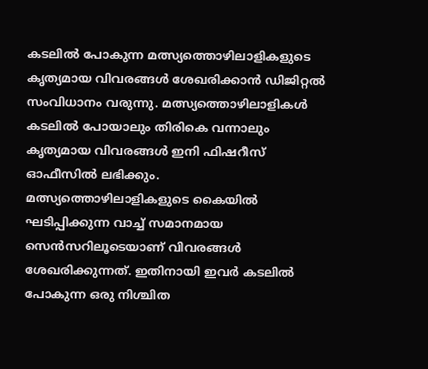കടലിൽ പോകുന്ന മത്സ്യത്തൊഴിലാളികളുടെ കൃത്യമായ വിവരങ്ങൾ ശേഖരിക്കാൻ ഡിജിറ്റൽ സംവിധാനം വരുന്നു. മത്സ്യത്തൊഴിലാളികൾ കടലിൽ പോയാലും തിരികെ വന്നാലും കൃത്യമായ വിവരങ്ങൾ ഇനി ഫിഷറീസ് ഓഫീസിൽ ലഭിക്കും.
മത്സ്യത്തൊഴിലാളികളുടെ കൈയിൽ ഘടിപ്പിക്കുന്ന വാച്ച് സമാനമായ സെൻസറിലൂടെയാണ് വിവരങ്ങൾ ശേഖരിക്കുന്നത്. ഇതിനായി ഇവർ കടലിൽ പോകുന്ന ഒരു നിശ്ചിത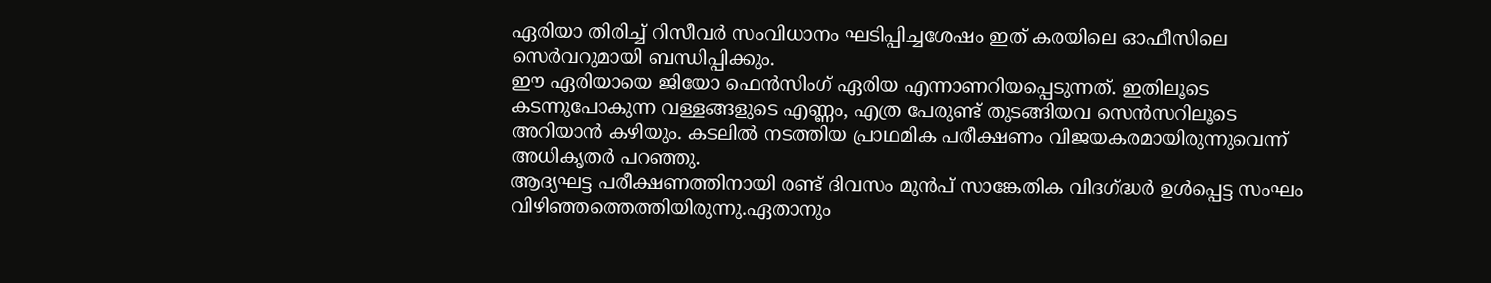ഏരിയാ തിരിച്ച് റിസീവർ സംവിധാനം ഘടിപ്പിച്ചശേഷം ഇത് കരയിലെ ഓഫീസിലെ സെർവറുമായി ബന്ധിപ്പിക്കും.
ഈ ഏരിയായെ ജിയോ ഫെൻസിംഗ് ഏരിയ എന്നാണറിയപ്പെടുന്നത്. ഇതിലൂടെ കടന്നുപോകുന്ന വള്ളങ്ങളുടെ എണ്ണം, എത്ര പേരുണ്ട് തുടങ്ങിയവ സെൻസറിലൂടെ അറിയാൻ കഴിയും. കടലിൽ നടത്തിയ പ്രാഥമിക പരീക്ഷണം വിജയകരമായിരുന്നുവെന്ന് അധികൃതർ പറഞ്ഞു.
ആദ്യഘട്ട പരീക്ഷണത്തിനായി രണ്ട് ദിവസം മുൻപ് സാങ്കേതിക വിദഗ്ദ്ധർ ഉൾപ്പെട്ട സംഘം വിഴിഞ്ഞത്തെത്തിയിരുന്നു.ഏതാനും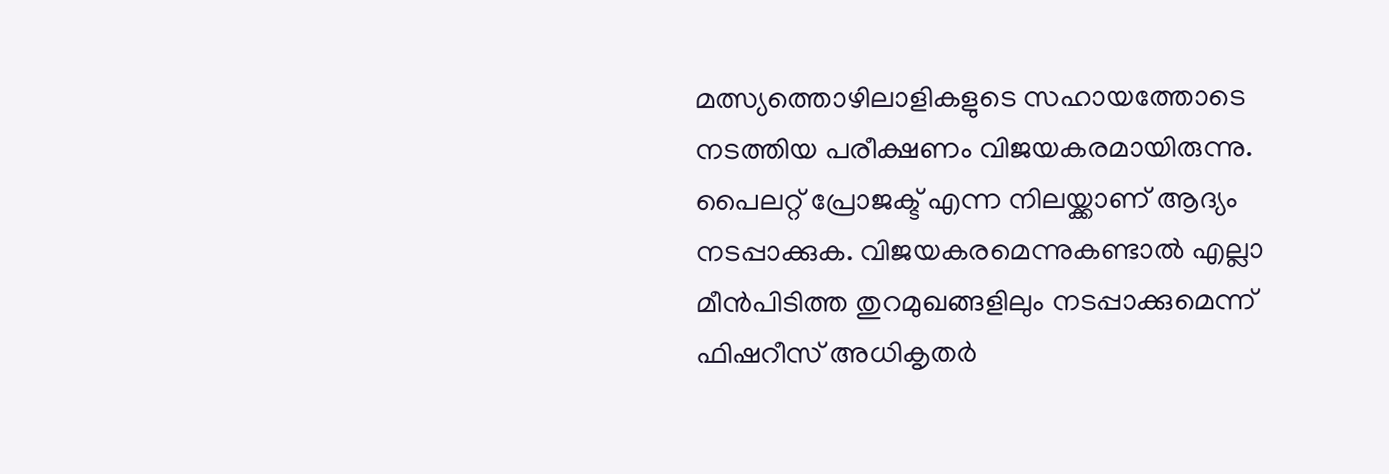മത്സ്യത്തൊഴിലാളികളുടെ സഹായത്തോടെ നടത്തിയ പരീക്ഷണം വിജയകരമായിരുന്നു.
പൈലറ്റ് പ്രോജക്ട് എന്ന നിലയ്ക്കാണ് ആദ്യം നടപ്പാക്കുക. വിജയകരമെന്നുകണ്ടാൽ എല്ലാ മീൻപിടിത്ത തുറമുഖങ്ങളിലും നടപ്പാക്കുമെന്ന് ഫിഷറീസ് അധികൃതർ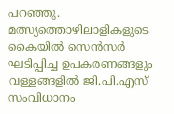പറഞ്ഞു. മത്സ്യത്തൊഴിലാളികളുടെ കൈയിൽ സെൻസർ ഘടിപ്പിച്ച ഉപകരണങ്ങളും വള്ളങ്ങളിൽ ജി.പി.എസ് സംവിധാനം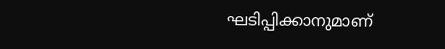ഘടിപ്പിക്കാനുമാണ്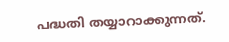പദ്ധതി തയ്യാറാക്കുന്നത്.